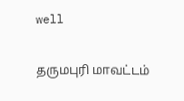well

தருமபுரி மாவட்டம்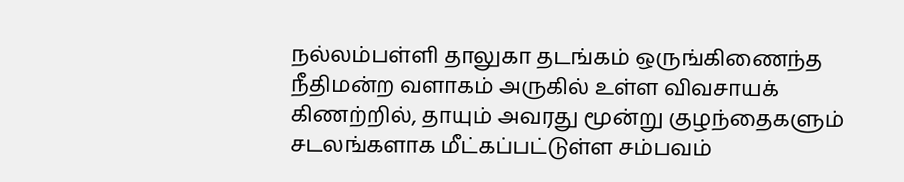நல்லம்பள்ளி தாலுகா தடங்கம் ஒருங்கிணைந்த நீதிமன்ற வளாகம் அருகில் உள்ள விவசாயக் கிணற்றில், தாயும் அவரது மூன்று குழந்தைகளும் சடலங்களாக மீட்கப்பட்டுள்ள சம்பவம்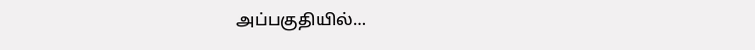அப்பகுதியில்…